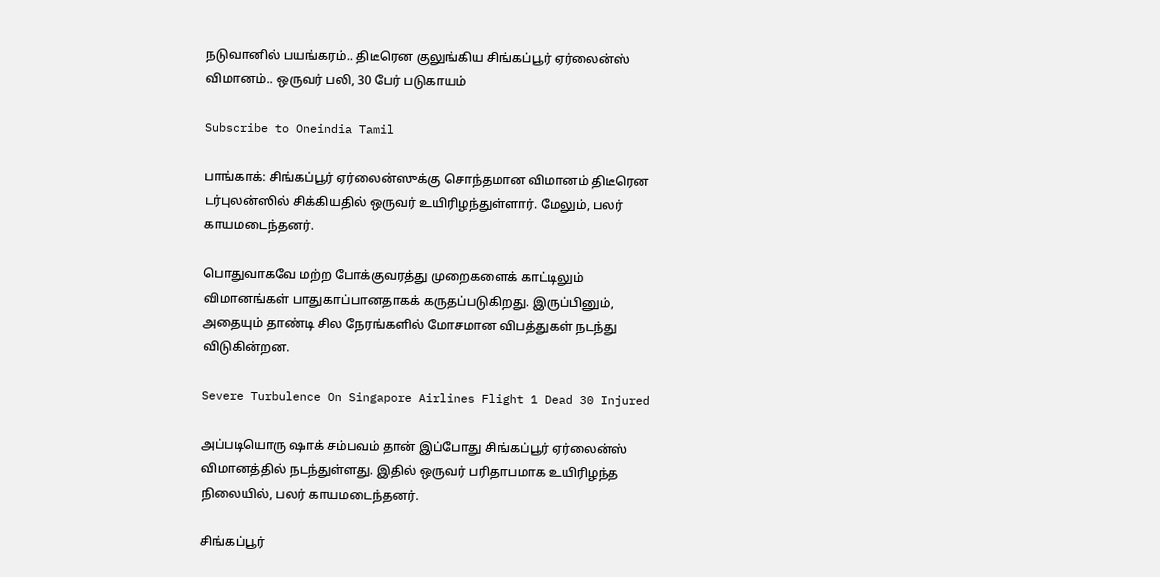நடுவானில் பயங்கரம்.. திடீரென குலுங்கிய சிங்கப்பூர் ஏர்லைன்ஸ் விமானம்.. ஒருவர் பலி, 30 பேர் படுகாயம்

Subscribe to Oneindia Tamil

பாங்காக்: சிங்கப்பூர் ஏர்லைன்ஸுக்கு சொந்தமான விமானம் திடீரென டர்புலன்ஸில் சிக்கியதில் ஒருவர் உயிரிழந்துள்ளார். மேலும், பலர் காயமடைந்தனர்.

பொதுவாகவே மற்ற போக்குவரத்து முறைகளைக் காட்டிலும் விமானங்கள் பாதுகாப்பானதாகக் கருதப்படுகிறது. இருப்பினும், அதையும் தாண்டி சில நேரங்களில் மோசமான விபத்துகள் நடந்து விடுகின்றன.

Severe Turbulence On Singapore Airlines Flight 1 Dead 30 Injured

அப்படியொரு ஷாக் சம்பவம் தான் இப்போது சிங்கப்பூர் ஏர்லைன்ஸ் விமானத்தில் நடந்துள்ளது. இதில் ஒருவர் பரிதாபமாக உயிரிழந்த நிலையில், பலர் காயமடைந்தனர்.

சிங்கப்பூர்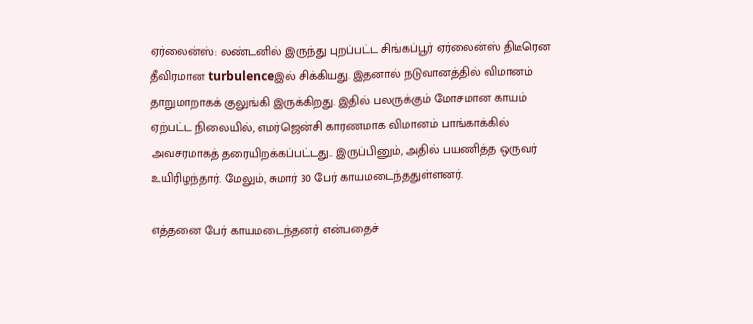ஏர்லைன்ஸ்: லண்டனில் இருந்து புறப்பட்ட சிங்கப்பூர் ஏர்லைன்ஸ் திடீரென தீவிரமான turbulenceஇல் சிக்கியது. இதனால் நடுவானத்தில் விமானம் தாறுமாறாகக் குலுங்கி இருக்கிறது. இதில் பலருக்கும் மோசமான காயம் ஏற்பட்ட நிலையில், எமர்ஜென்சி காரணமாக விமானம் பாங்காக்கில் அவசரமாகத் தரையிறக்கப்பட்டது.. இருப்பினும், அதில் பயணித்த ஒருவர் உயிரிழந்தார். மேலும், சுமார் 30 பேர் காயமடைந்ததுள்ளனர்.

எத்தனை பேர் காயமடைந்தனர் என்பதைச்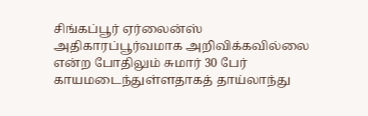சிங்கப்பூர் ஏர்லைன்ஸ் அதிகாரப்பூர்வமாக அறிவிக்கவில்லை என்ற போதிலும் சுமார் 30 பேர் காயமடைந்துள்ளதாகத் தாய்லாந்து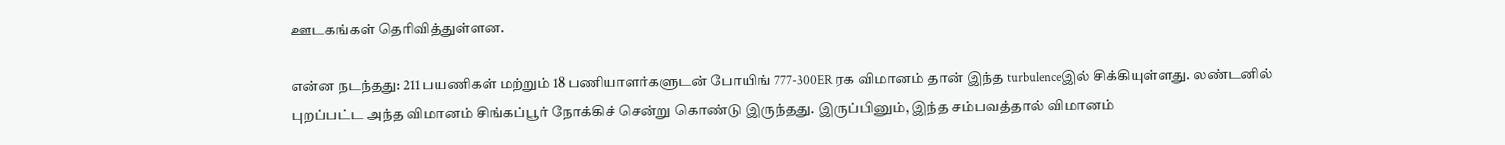ஊடகங்கள் தெரிவித்துள்ளன.

என்ன நடந்தது: 211 பயணிகள் மற்றும் 18 பணியாளர்களுடன் போயிங் 777-300ER ரக விமானம் தான் இந்த turbulenceஇல் சிக்கியுள்ளது. லண்டனில் புறப்பட்ட அந்த விமானம் சிங்கப்பூர் நோக்கிச் சென்று கொண்டு இருந்தது. இருப்பினும், இந்த சம்பவத்தால் விமானம்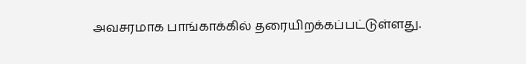அவசரமாக பாங்காக்கில் தரையிறக்கப்பட்டுள்ளது.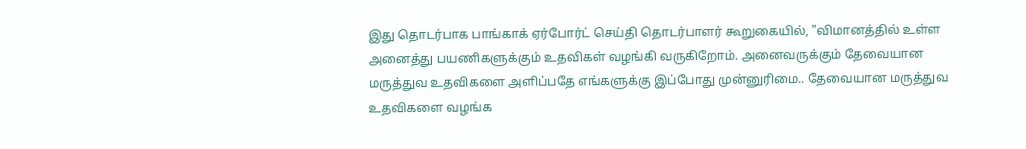இது தொடர்பாக பாங்காக் ஏர்போர்ட் செய்தி தொடர்பாளர் கூறுகையில், "விமானத்தில் உள்ள அனைத்து பயணிகளுக்கும் உதவிகள் வழங்கி வருகிறோம். அனைவருக்கும் தேவையான மருத்துவ உதவிகளை அளிப்பதே எங்களுக்கு இப்போது முன்னுரிமை.. தேவையான மருத்துவ உதவிகளை வழங்க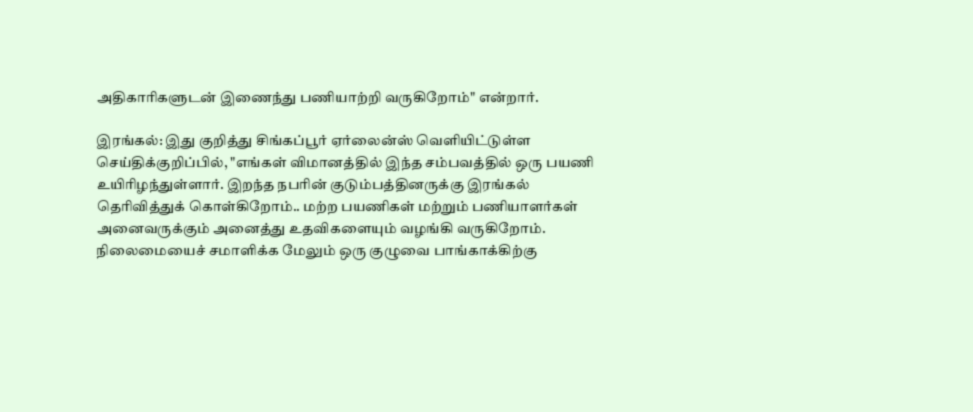அதிகாரிகளுடன் இணைந்து பணியாற்றி வருகிறோம்" என்றார்.

இரங்கல்: இது குறித்து சிங்கப்பூர் ஏர்லைன்ஸ் வெளியிட்டுள்ள செய்திக்குறிப்பில், "எங்கள் விமானத்தில் இந்த சம்பவத்தில் ஒரு பயணி உயிரிழந்துள்ளார். இறந்த நபரின் குடும்பத்தினருக்கு இரங்கல் தெரிவித்துக் கொள்கிறோம்.. மற்ற பயணிகள் மற்றும் பணியாளர்கள் அனைவருக்கும் அனைத்து உதவிகளையும் வழங்கி வருகிறோம். நிலைமையைச் சமாளிக்க மேலும் ஒரு குழுவை பாங்காக்கிற்கு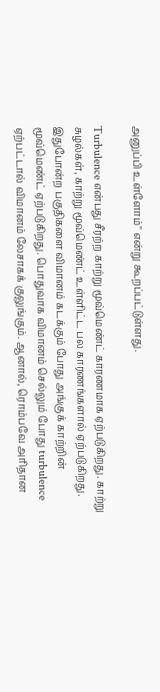அனுப்பி உள்ளோம்" என்று கூறப்பட்டுள்ளது.

Turbulence என்பது சீரற்ற காற்று மூவ்மெண்ட் காரணமாக ஏற்படுகிறது. காற்று சுழல்கள், காற்று மூவ்மெண்ட் உள்ளிட்ட பல காரணங்களால் ஏற்படுகிறது. இதுபோன்ற பகுதிகளை விமானம் கடக்கும் போது அங்குக் காற்றின் மூவ்மெண்ட் ஏற்படுகிறது. பொதுவாக விமானம் செல்லும் போது turbulence ஏற்பட்டால் விமானம் லேசாகக் குலுங்கும். ஆனால், ரொம்பவே அரிதான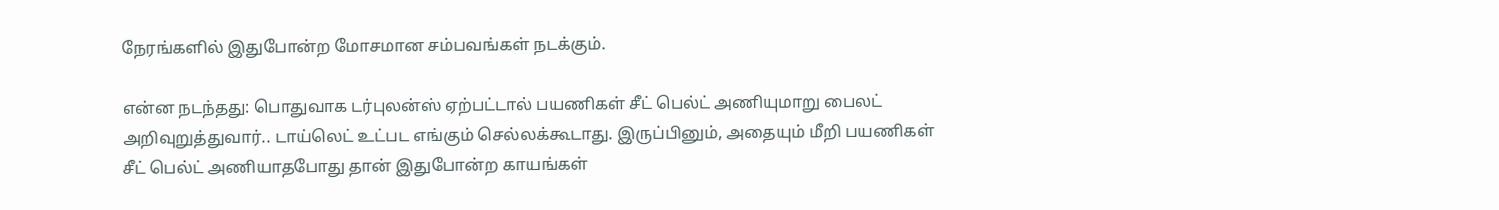நேரங்களில் இதுபோன்ற மோசமான சம்பவங்கள் நடக்கும்.

என்ன நடந்தது: பொதுவாக டர்புலன்ஸ் ஏற்பட்டால் பயணிகள் சீட் பெல்ட் அணியுமாறு பைலட் அறிவுறுத்துவார்.. டாய்லெட் உட்பட எங்கும் செல்லக்கூடாது. இருப்பினும், அதையும் மீறி பயணிகள் சீட் பெல்ட் அணியாதபோது தான் இதுபோன்ற காயங்கள்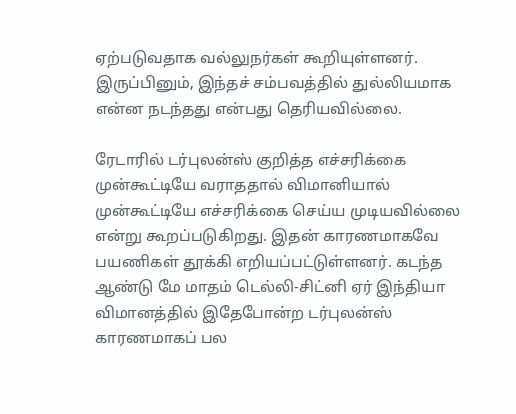ஏற்படுவதாக வல்லுநர்கள் கூறியுள்ளனர். இருப்பினும், இந்தச் சம்பவத்தில் துல்லியமாக என்ன நடந்தது என்பது தெரியவில்லை.

ரேடாரில் டர்புலன்ஸ் குறித்த எச்சரிக்கை முன்கூட்டியே வராததால் விமானியால் முன்கூட்டியே எச்சரிக்கை செய்ய முடியவில்லை என்று கூறப்படுகிறது. இதன் காரணமாகவே பயணிகள் தூக்கி எறியப்பட்டுள்ளனர். கடந்த ஆண்டு மே மாதம் டெல்லி-சிட்னி ஏர் இந்தியா விமானத்தில் இதேபோன்ற டர்புலன்ஸ் காரணமாகப் பல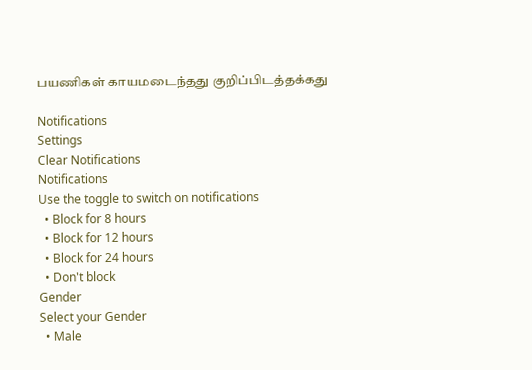பயணிகள் காயமடைந்தது குறிப்பிடத்தக்கது

Notifications
Settings
Clear Notifications
Notifications
Use the toggle to switch on notifications
  • Block for 8 hours
  • Block for 12 hours
  • Block for 24 hours
  • Don't block
Gender
Select your Gender
  • Male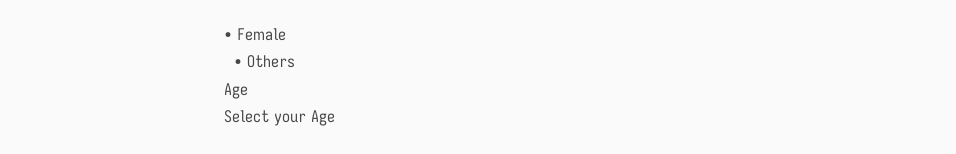• Female
  • Others
Age
Select your Age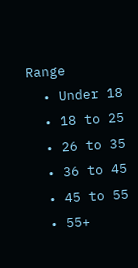Range
  • Under 18
  • 18 to 25
  • 26 to 35
  • 36 to 45
  • 45 to 55
  • 55+